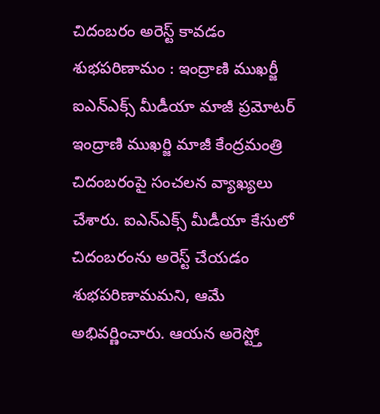చిదంబరం అరెస్ట్ కావడం శుభపరిణామం : ఇంద్రాణి ముఖర్జీ
ఐఎన్ఎక్స్ మీడీయా మాజీ ప్రమోటర్ ఇంద్రాణి ముఖర్జి మాజీ కేంద్రమంత్రి చిదంబరంపై సంచలన వ్యాఖ్యలు చేశారు. ఐఎన్ఎక్స్ మీడీయా కేసులో చిదంబరంను అరెస్ట్ చేయడం శుభపరిణామమని, ఆమే అభివర్ణించారు. ఆయన అరెస్ట్తో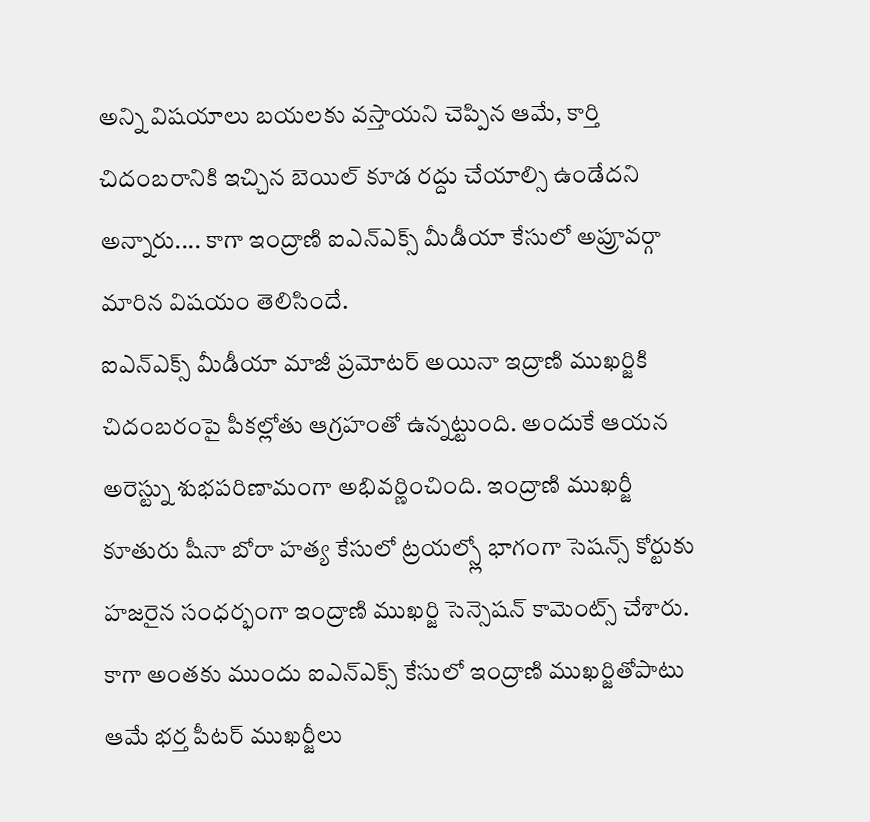అన్ని విషయాలు బయలకు వస్తాయని చెప్పిన ఆమే, కార్తి చిదంబరానికి ఇచ్చిన బెయిల్ కూడ రద్దు చేయాల్సి ఉండేదని అన్నారు.... కాగా ఇంద్రాణి ఐఎన్ఎక్స్ మీడీయా కేసులో అప్రూవర్గా మారిన విషయం తెలిసిందే.
ఐఎన్ఎక్స్ మీడీయా మాజీ ప్రమోటర్ అయినా ఇద్రాణి ముఖర్జికి చిదంబరంపై పీకల్లోతు ఆగ్రహంతో ఉన్నట్టుంది. అందుకే ఆయన అరెస్ట్ను శుభపరిణామంగా అభివర్ణించింది. ఇంద్రాణి ముఖర్జీ కూతురు షీనా బోరా హత్య కేసులో ట్రయల్స్లో భాగంగా సెషన్స్ కోర్టుకు హజరైన సంధర్భంగా ఇంద్రాణి ముఖర్జి సెన్సెషన్ కామెంట్స్ చేశారు. కాగా అంతకు ముందు ఐఎన్ఎక్స్ కేసులో ఇంద్రాణి ముఖర్జితోపాటు ఆమే భర్త పీటర్ ముఖర్జీలు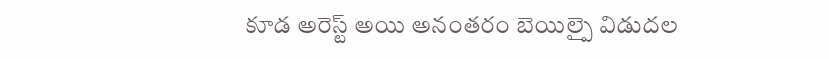కూడ అరెస్ట్ అయి అనంతరం బెయిల్పై విడుదల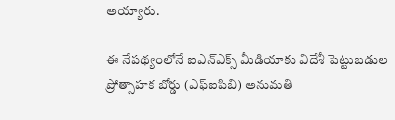అయ్యారు.

ఈ నేపథ్యంలోనే ఐఎన్ఎక్స్ మీడియాకు విదేశీ పెట్టుబడుల ప్రోత్సాహక బోర్డు (ఎఫ్ఐపిబి) అనుమతి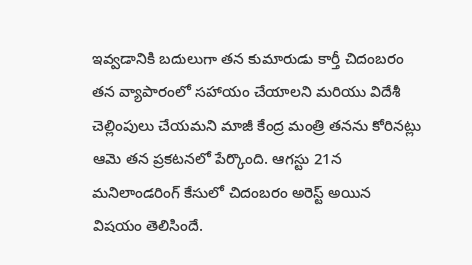ఇవ్వడానికి బదులుగా తన కుమారుడు కార్తీ చిదంబరం తన వ్యాపారంలో సహాయం చేయాలని మరియు విదేశీ చెల్లింపులు చేయమని మాజీ కేంద్ర మంత్రి తనను కోరినట్లు ఆమె తన ప్రకటనలో పేర్కొంది. ఆగస్టు 21న మనిలాండరింగ్ కేసులో చిదంబరం అరెస్ట్ అయిన విషయం తెలిసిందే.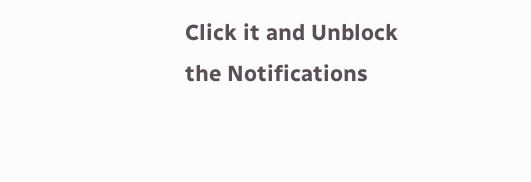Click it and Unblock the Notifications